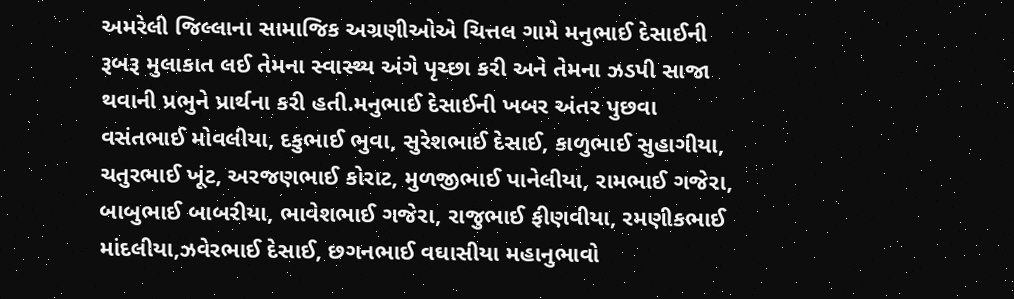અમરેલી જિલ્લાના સામાજિક અગ્રણીઓએ ચિત્તલ ગામે મનુભાઈ દેસાઈની રૂબરૂ મુલાકાત લઈ તેમના સ્વાસ્થ્ય અંગે પૃચ્છા કરી અને તેમના ઝડપી સાજા થવાની પ્રભુને પ્રાર્થના કરી હતી.મનુભાઈ દેસાઈની ખબર અંતર પુછવા વસંતભાઈ મોવલીયા, દકુભાઈ ભુવા, સુરેશભાઈ દેસાઈ, કાળુભાઈ સુહાગીયા, ચતુરભાઈ ખૂંટ, અરજણભાઈ કોરાટ, મુળજીભાઈ પાનેલીયા, રામભાઈ ગજેરા, બાબુભાઈ બાબરીયા, ભાવેશભાઈ ગજેરા, રાજુભાઈ ફીણવીયા, રમણીકભાઈ માંદલીયા,ઝવેરભાઈ દેસાઈ, છગનભાઈ વઘાસીયા મહાનુભાવો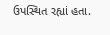ઉપસ્થિત રહ્યાં હતા.